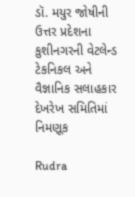ડૉ. મયુર જોષીની ઉત્તર પ્રદેશના કુશીનગરની વેટલેન્ડ ટેકનિકલ અને વૈજ્ઞાનિક સલાહકાર દેખરેખ સમિતિમાં નિમણૂક

Rudra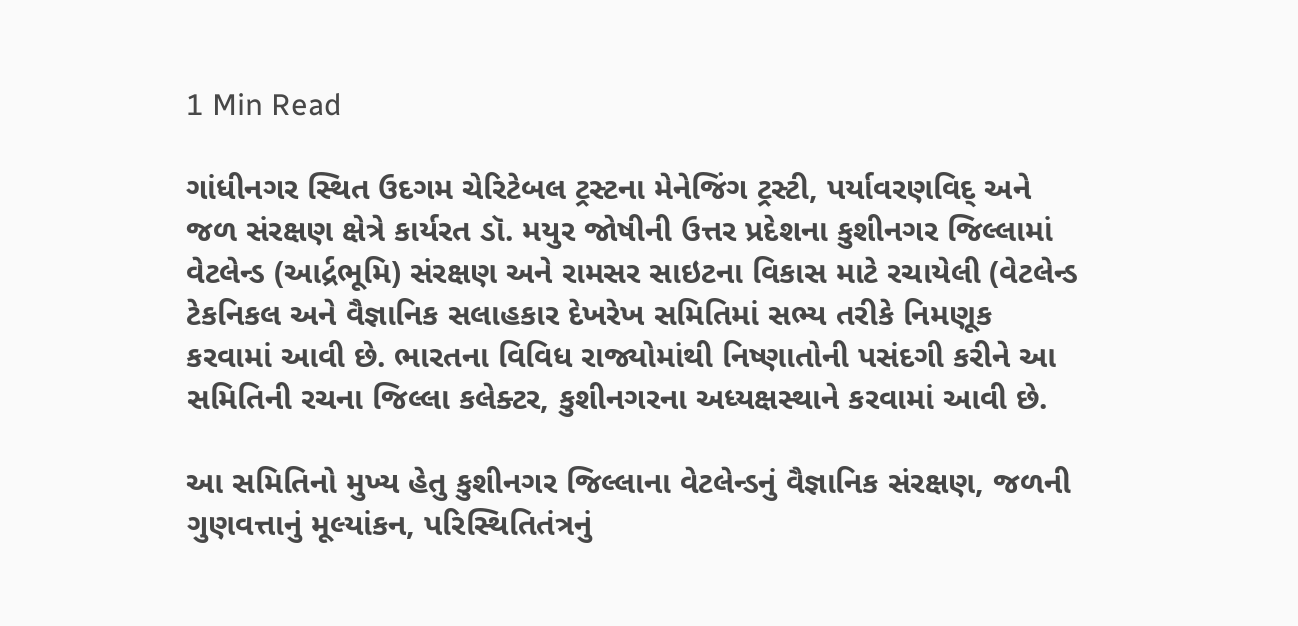1 Min Read

ગાંધીનગર સ્થિત ઉદગમ ચેરિટેબલ ટ્રસ્ટના મેનેજિંગ ટ્રસ્ટી, પર્યાવરણવિદ્ અને જળ સંરક્ષણ ક્ષેત્રે કાર્યરત ડૉ. મયુર જોષીની ઉત્તર પ્રદેશના કુશીનગર જિલ્લામાં વેટલેન્ડ (આર્દ્રભૂમિ) સંરક્ષણ અને રામસર સાઇટના વિકાસ માટે રચાયેલી (વેટલેન્ડ ટેકનિકલ અને વૈજ્ઞાનિક સલાહકાર દેખરેખ સમિતિમાં સભ્ય તરીકે નિમણૂક કરવામાં આવી છે. ભારતના વિવિધ રાજ્યોમાંથી નિષ્ણાતોની પસંદગી કરીને આ સમિતિની રચના જિલ્લા કલેક્ટર, કુશીનગરના અધ્યક્ષસ્થાને કરવામાં આવી છે.

આ સમિતિનો મુખ્ય હેતુ કુશીનગર જિલ્લાના વેટલેન્ડનું વૈજ્ઞાનિક સંરક્ષણ, જળની ગુણવત્તાનું મૂલ્યાંકન, પરિસ્થિતિતંત્રનું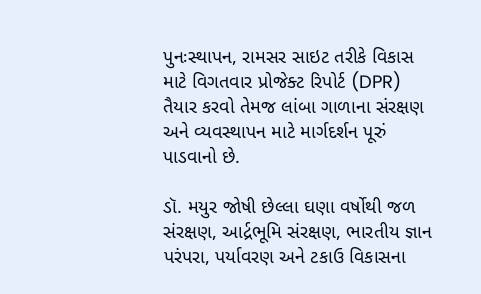પુનઃસ્થાપન, રામસર સાઇટ તરીકે વિકાસ માટે વિગતવાર પ્રોજેક્ટ રિપોર્ટ (DPR) તૈયાર કરવો તેમજ લાંબા ગાળાના સંરક્ષણ અને વ્યવસ્થાપન માટે માર્ગદર્શન પૂરું પાડવાનો છે.

ડૉ. મયુર જોષી છેલ્લા ઘણા વર્ષોથી જળ સંરક્ષણ, આર્દ્રભૂમિ સંરક્ષણ, ભારતીય જ્ઞાન પરંપરા, પર્યાવરણ અને ટકાઉ વિકાસના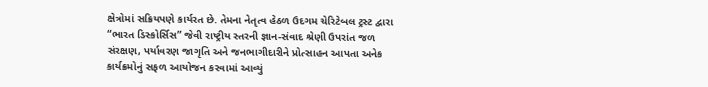ક્ષેત્રોમાં સક્રિયપણે કાર્યરત છે. તેમના નેતૃત્વ હેઠળ ઉદગમ ચેરિટેબલ ટ્રસ્ટ દ્વારા “ભારત ડિસ્કોર્સિસ” જેવી રાષ્ટ્રીય સ્તરની જ્ઞાન-સંવાદ શ્રેણી ઉપરાંત જળ સંરક્ષણ, પર્યાવરણ જાગૃતિ અને જનભાગીદારીને પ્રોત્સાહન આપતા અનેક કાર્યક્રમોનું સફળ આયોજન કરવામાં આવ્યું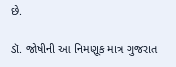છે.

ડૉ. જોષીની આ નિમણૂક માત્ર ગુજરાત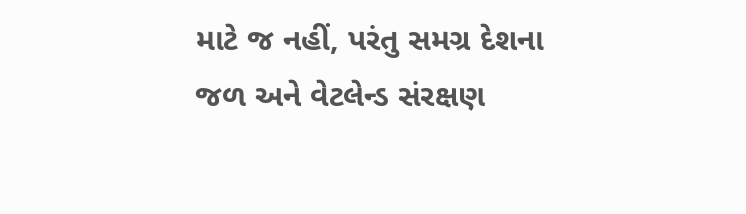માટે જ નહીં, પરંતુ સમગ્ર દેશના જળ અને વેટલેન્ડ સંરક્ષણ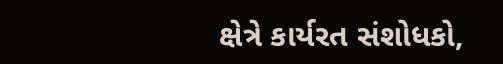ક્ષેત્રે કાર્યરત સંશોધકો,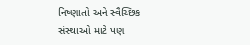નિષ્ણાતો અને સ્વૈચ્છિક સંસ્થાઓ માટે પણ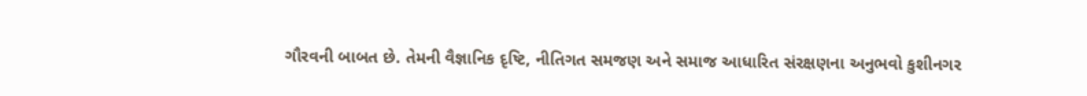ગૌરવની બાબત છે. તેમની વૈજ્ઞાનિક દૃષ્ટિ, નીતિગત સમજણ અને સમાજ આધારિત સંરક્ષણના અનુભવો કુશીનગર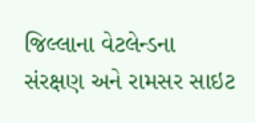જિલ્લાના વેટલેન્ડના સંરક્ષણ અને રામસર સાઇટ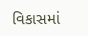વિકાસમાં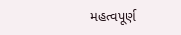મહત્વપૂર્ણ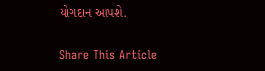યોગદાન આપશે.

Share This Article